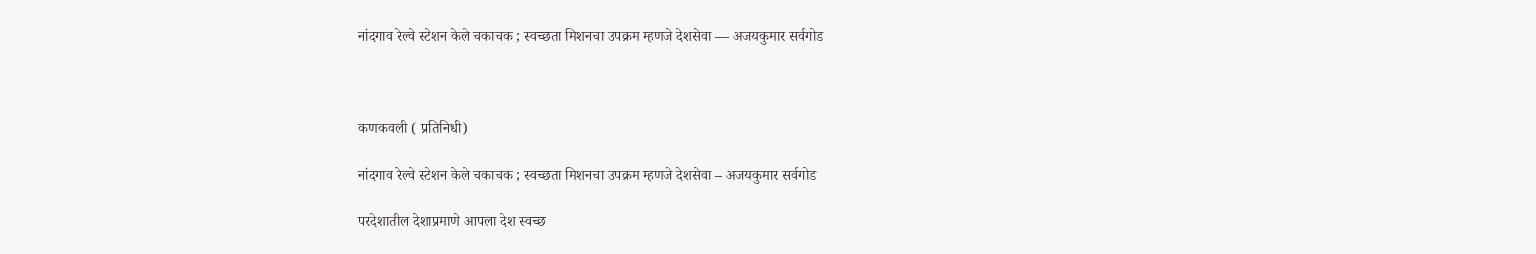नांदगाव रेल्वे स्टेशन केले चकाचक ; स्वच्छता मिशनचा उपक्रम म्हणजे देशसेवा — अजयकुमार सर्वगोड



कणकवली ( प्रतिनिधी)

नांदगाव रेल्वे स्टेशन केले चकाचक ; स्वच्छता मिशनचा उपक्रम म्हणजे देशसेवा – अजयकुमार सर्वगोड

परदेशातील देशाप्रमाणे आपला देश स्वच्छ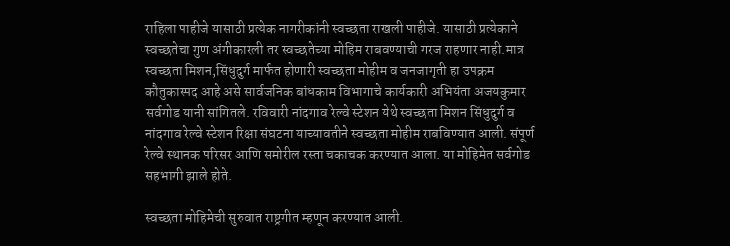राहिला पाहीजे यासाठी प्रत्येक नागरीकांनी स्वच्छता राखली पाहीजे. यासाठी प्रत्येकाने स्वच्छतेचा गुण अंगीकारली तर स्वच्छतेच्या मोहिम राबवण्याची गरज राहणार नाही.मात्र स्वच्छता मिशन,सिंधुदुर्ग मार्फत होणारी स्वच्छता मोहीम व जनजागृती हा उपक्रम कौतुकास्पद आहे असे सार्वजनिक बांधकाम विभागाचे कार्यकारी अभियंता अजयकुमार सर्वगोड यानी सांगितले. रविवारी नांदगाव रेल्वे स्टेशन येथे स्वच्छता मिशन सिंधुदुर्ग व नांदगाव रेल्वे स्टेशन रिक्षा संघटना याच्यावतीने स्वच्छता मोहीम राबविण्यात आली. संपूर्ण रेल्वे स्थानक परिसर आणि समोरील रस्ता चकाचक करण्यात आला. या मोहिमेत सर्वगोड सहभागी झाले होते.

स्वच्छता मोहिमेची सुरुवात राष्ट्रगीत म्हणून करण्यात आली.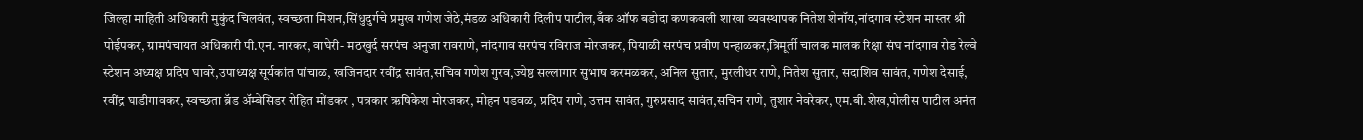जिल्हा माहिती अधिकारी मुकुंद चिलवंत, स्वच्छता मिशन,सिंधुदुर्गचे प्रमुख गणेश जेठे,मंडळ अधिकारी दिलीप पाटील,बँक ऑफ बडोदा कणकवली शाखा व्यवस्थापक नितेश शेनॉय,नांदगाव स्टेशन मास्तर श्री पोईपकर, ग्रामपंचायत अधिकारी पी.एन. नारकर, वाघेरी- मठखुर्द सरपंच अनुजा रावराणे, नांदगाव सरपंच रविराज मोरजकर, पियाळी सरपंच प्रवीण पन्हाळकर,त्रिमूर्ती चालक मालक रिक्षा संघ नांदगाव रोड रेल्वे स्टेशन अध्यक्ष प्रदिप घावरे,उपाध्यक्ष सूर्यकांत पांचाळ, खजिनदार रवींद्र सावंत,सचिव गणेश गुरव,ज्येष्ठ सल्लागार सुभाष करमळकर, अनिल सुतार, मुरलीधर राणे, नितेश सुतार, सदाशिव सावंत, गणेश देसाई, रवींद्र घाडीगावकर, स्वच्छता ब्रॅड अ‍ॅम्बेसिडर रोहित मोंडकर , पत्रकार ऋषिकेश मोरजकर, मोहन पडवळ, प्रदिप राणे, उत्तम सावंत, गुरुप्रसाद सावंत,सचिन राणे, तुशार नेवरेकर, एम.बी.शेख,पोलीस पाटील अनंत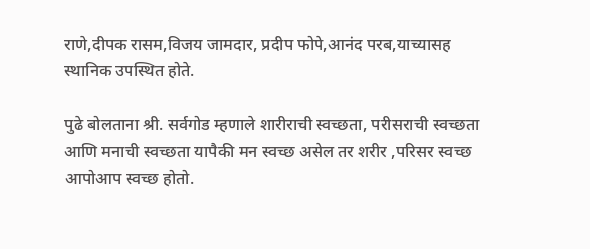राणे,दीपक रासम,विजय जामदार, प्रदीप फोपे,आनंद परब,याच्यासह स्थानिक उपस्थित होते.

पुढे बोलताना श्री. सर्वगोड म्हणाले शारीराची स्वच्छता, परीसराची स्वच्छता आणि मनाची स्वच्छता यापैकी मन स्वच्छ असेल तर शरीर ,परिसर स्वच्छ आपोआप स्वच्छ होतो.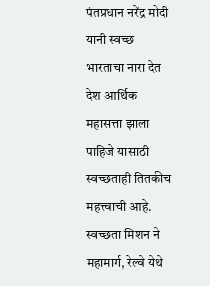पंतप्रधान नरेंद्र मोदी यानी स्वच्छ भारताचा नारा देत देश आर्थिक महासत्ता झाला पाहिजे यासाठी स्वच्छताही तितकीच महत्त्वाची आहे. स्वच्छता मिशन ने महामार्ग, रेल्वे येथे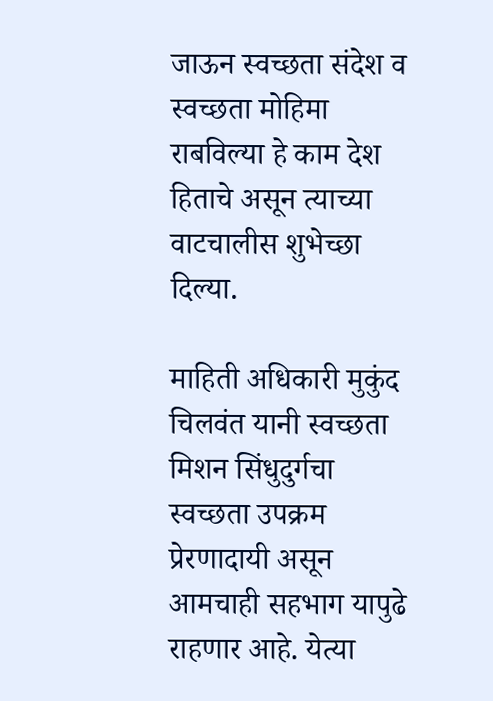जाऊन स्वच्छता संदेश व स्वच्छता मोहिमा राबविल्या हे काम देश हिताचे असून त्याच्या वाटचालीस शुभेच्छा दिल्या.

माहिती अधिकारी मुकुंद चिलवंत यानी स्वच्छता मिशन सिंधुदुर्गचा स्वच्छता उपक्रम प्रेरणादायी असून आमचाही सहभाग यापुढे राहणार आहे. येत्या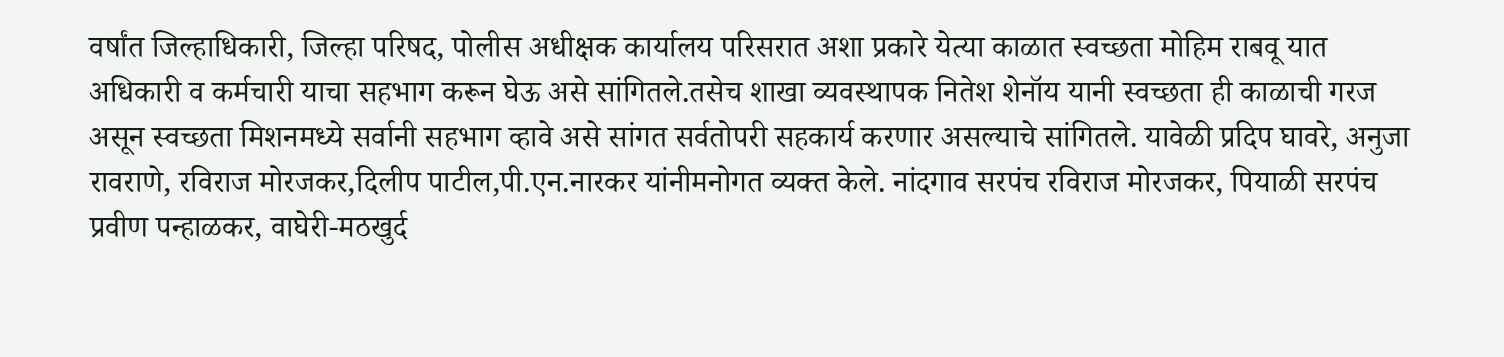वर्षांत जिल्हाधिकारी, जिल्हा परिषद, पोलीस अधीक्षक कार्यालय परिसरात अशा प्रकारे येत्या काळात स्वच्छता मोहिम राबवू यात अधिकारी व कर्मचारी याचा सहभाग करून घेऊ असे सांगितले.तसेच शाखा व्यवस्थापक नितेश शेनॉय यानी स्वच्छता ही काळाची गरज असून स्वच्छता मिशनमध्ये सर्वानी सहभाग व्हावे असे सांगत सर्वतोपरी सहकार्य करणार असल्याचे सांगितले. यावेळी प्रदिप घावरे, अनुजा रावराणे, रविराज मोरजकर,दिलीप पाटील,पी.एन.नारकर यांनीमनोगत व्यक्त केले. नांदगाव सरपंच रविराज मोरजकर, पियाळी सरपंच प्रवीण पन्हाळकर, वाघेरी-मठखुर्द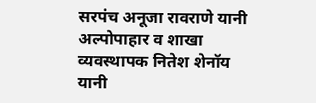सरपंच अनूजा रावराणे यानी अल्पोपाहार व शाखा व्यवस्थापक नितेश शेनॉय यानी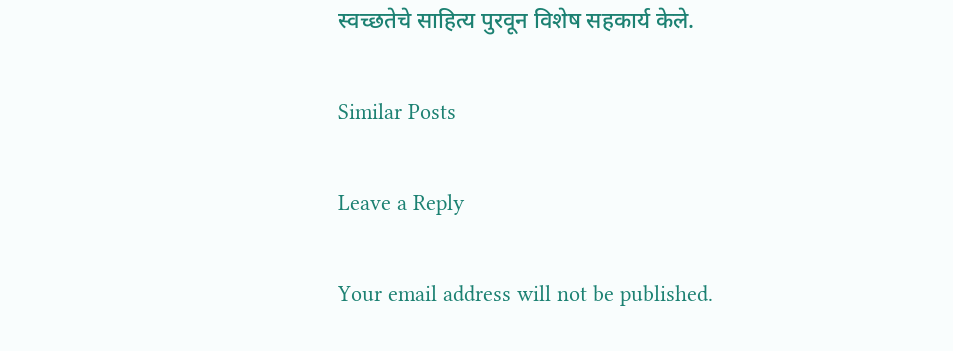स्वच्छतेचे साहित्य पुरवून विशेष सहकार्य केले.

Similar Posts

Leave a Reply

Your email address will not be published.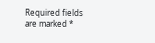Required fields are marked *